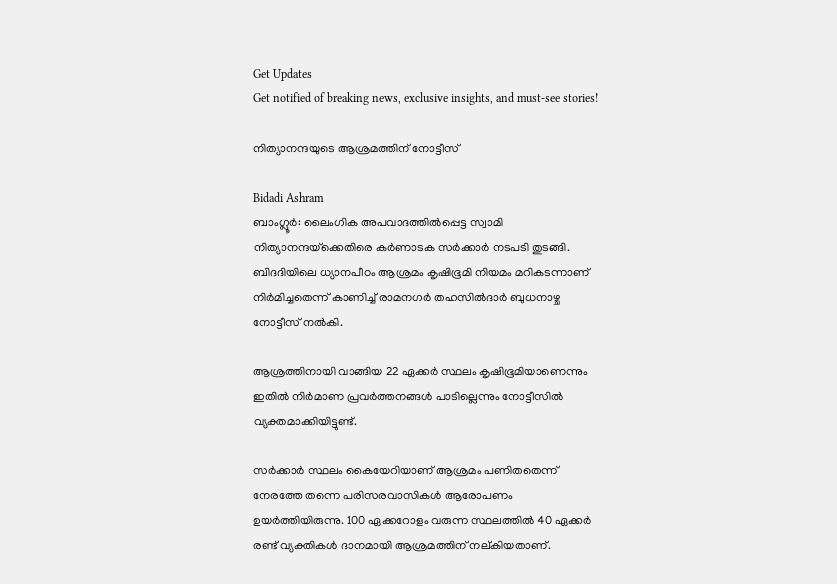Get Updates
Get notified of breaking news, exclusive insights, and must-see stories!

നിത്യാനന്ദയുടെ ആശ്രമത്തിന് നോട്ടീസ്

Bidadi Ashram
ബാംഗ്ലൂര്‍: ലൈംഗിക അപവാദത്തില്‍പ്പെട്ട സ്വാമി നിത്യാനന്ദയ്‌ക്കെതിരെ കര്‍ണാടക സര്‍ക്കാര്‍ നടപടി തുടങ്ങി. ബിദദിയിലെ ധ്യാനപീഠം ആശ്രമം കൃഷിഭൂമി നിയമം മറികടന്നാണ് നിര്‍മിച്ചതെന്ന് കാണിച്ച് രാമനഗര്‍ തഹസില്‍ദാര്‍ ബുധനാഴ്ച നോട്ടീസ് നല്‍കി.

ആശ്രത്തിനായി വാങ്ങിയ 22 ഏക്കര്‍ സ്ഥലം കൃഷിഭൂമിയാണെന്നും ഇതില്‍ നിര്‍മാണ പ്രവര്‍ത്തനങ്ങള്‍ പാടില്ലെന്നും നോട്ടീസില്‍ വ്യക്തമാക്കിയിട്ടുണ്ട്.

സര്‍ക്കാര്‍ സ്ഥലം കൈയേറിയാണ് ആശ്രമം പണിതതെന്ന് നേരത്തേ തന്നെ പരിസരവാസികള്‍ ആരോപണം ഉയര്‍ത്തിയിരുന്നു. 100 ഏക്കറോളം വരുന്ന സ്ഥലത്തില്‍ 40 ഏക്കര്‍ രണ്ട് വ്യക്തികള്‍ ദാനമായി ആശ്രമത്തിന് നല്കിയതാണ്.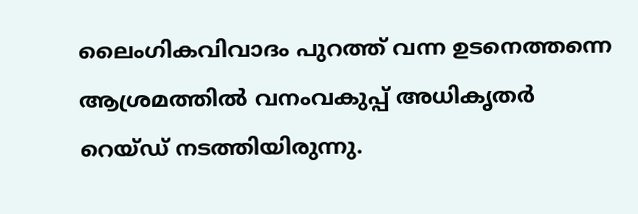ലൈംഗികവിവാദം പുറത്ത് വന്ന ഉടനെത്തന്നെ ആശ്രമത്തില്‍ വനംവകുപ്പ് അധികൃതര്‍ റെയ്ഡ് നടത്തിയിരുന്നു.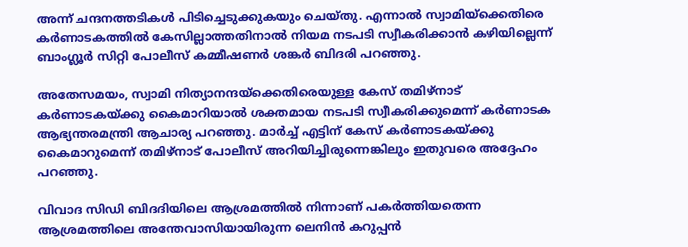അന്ന് ചന്ദനത്തടികള്‍ പിടിച്ചെടുക്കുകയും ചെയ്തു. എന്നാല്‍ സ്വാമിയ്‌ക്കെതിരെ കര്‍ണാടകത്തില്‍ കേസില്ലാത്തതിനാല്‍ നിയമ നടപടി സ്വീകരിക്കാന്‍ കഴിയില്ലെന്ന് ബാംഗ്ലൂര്‍ സിറ്റി പോലീസ് കമ്മീഷണര്‍ ശങ്കര്‍ ബിദരി പറഞ്ഞു.

അതേസമയം, സ്വാമി നിത്യാനന്ദയ്‌ക്കെതിരെയുള്ള കേസ് തമിഴ്‌നാട് കര്‍ണാടകയ്ക്കു കൈമാറിയാല്‍ ശക്തമായ നടപടി സ്വീകരിക്കുമെന്ന് കര്‍ണാടക ആഭ്യന്തരമന്ത്രി ആചാര്യ പറഞ്ഞു. മാര്‍ച്ച് എട്ടിന് കേസ് കര്‍ണാടകയ്ക്കു കൈമാറുമെന്ന് തമിഴ്‌നാട് പോലീസ് അറിയിച്ചിരുന്നെങ്കിലും ഇതുവരെ അദ്ദേഹം പറഞ്ഞു.

വിവാദ സിഡി ബിദദിയിലെ ആശ്രമത്തില്‍ നിന്നാണ് പകര്‍ത്തിയതെന്ന ആശ്രമത്തിലെ അന്തേവാസിയായിരുന്ന ലെനിന്‍ കറുപ്പന്‍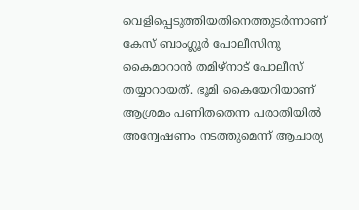വെളിപ്പെടുത്തിയതിനെത്തുടര്‍ന്നാണ് കേസ് ബാംഗ്ലൂര്‍ പോലീസിനു കൈമാറാന്‍ തമിഴ്‌നാട് പോലീസ് തയ്യാറായത്. ഭൂമി കൈയേറിയാണ് ആശ്രമം പണിതതെന്ന പരാതിയില്‍ അന്വേഷണം നടത്തുമെന്ന് ആചാര്യ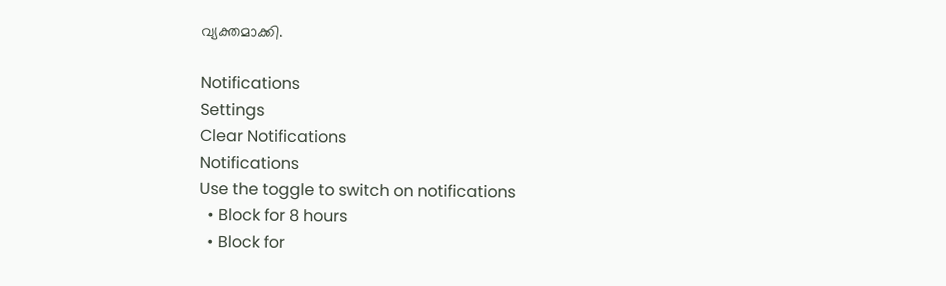വ്യക്തമാക്കി.

Notifications
Settings
Clear Notifications
Notifications
Use the toggle to switch on notifications
  • Block for 8 hours
  • Block for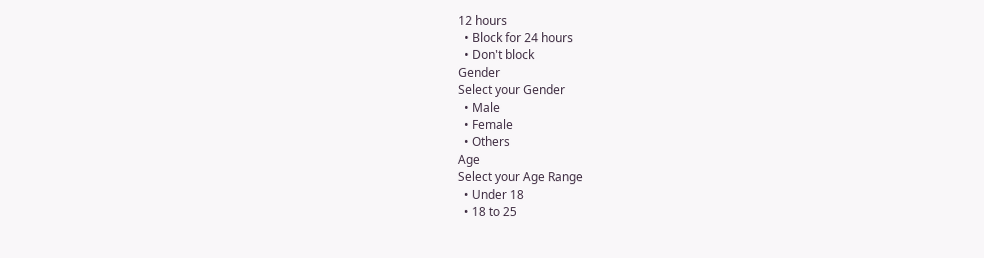12 hours
  • Block for 24 hours
  • Don't block
Gender
Select your Gender
  • Male
  • Female
  • Others
Age
Select your Age Range
  • Under 18
  • 18 to 25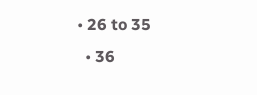• 26 to 35
  • 36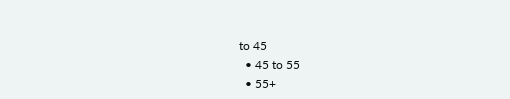to 45
  • 45 to 55
  • 55+